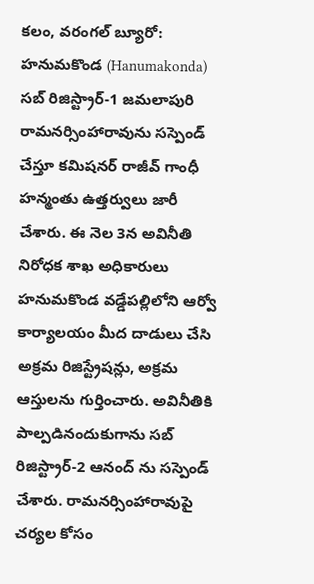కలం, వరంగల్ బ్యూరో: హనుమకొండ (Hanumakonda) సబ్ రిజిస్ట్రార్-1 జమలాపురి రామనర్సింహారావును సస్పెండ్ చేస్తూ కమిషనర్ రాజీవ్ గాంధీ హన్మంతు ఉత్తర్వులు జారీ చేశారు. ఈ నెల 3న అవినీతి నిరోధక శాఖ అధికారులు హనుమకొండ వడ్డేపల్లిలోని ఆర్వో కార్యాలయం మీద దాడులు చేసి అక్రమ రిజిస్ట్రేషన్లు, అక్రమ ఆస్తులను గుర్తించారు. అవినీతికి పాల్పడినందుకుగాను సబ్ రిజిస్ట్రార్-2 ఆనంద్ ను సస్పెండ్ చేశారు. రామనర్సింహారావుపై చర్యల కోసం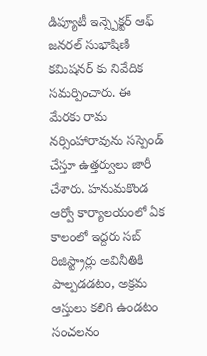డిప్యూటీ ఇన్స్పెక్టర్ ఆఫ్ జనరల్ సుభాషిణి కమిషనర్ కు నివేదిక సమర్పించారు. ఈ మేరకు రామ నర్సింహారావును సస్పెండ్ చేస్తూ ఉత్తర్వులు జారీ చేశారు. హనుమకొండ ఆర్వో కార్యాలయంలో ఏక కాలంలో ఇద్దరు సబ్ రిజిస్ట్రార్లు అవినీతికి పాల్పడడటం, అక్రమ ఆస్తులు కలిగి ఉండటం సంచలనం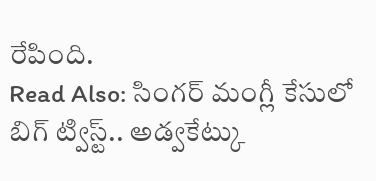రేపింది.
Read Also: సింగర్ మంగ్లీ కేసులో బిగ్ ట్విస్ట్.. అడ్వకేట్కు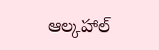ఆల్కహాల్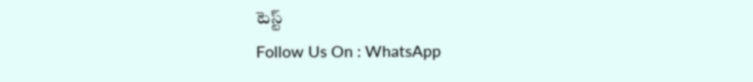టెస్ట్
Follow Us On : WhatsApp